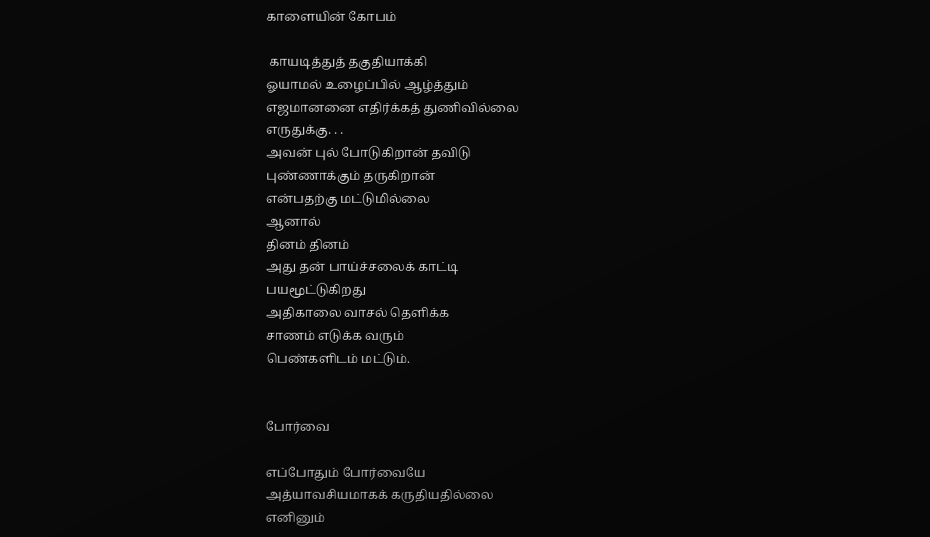காளையின் கோபம்

 காயடித்துத் தகுதியாக்கி
ஓயாமல் உழைப்பில் ஆழ்த்தும்
எஜமானனை எதிர்க்கத் துணிவில்லை
எருதுக்கு. . .
அவன் புல் போடுகிறான் தவிடு
புண்ணாக்கும் தருகிறான்
என்பதற்கு மட்டுமில்லை
ஆனால்
தினம் தினம்
அது தன் பாய்ச்சலைக் காட்டி
பயமூட்டுகிறது
அதிகாலை வாசல் தெளிக்க
சாணம் எடுக்க வரும்
பெண்களிடம் மட்டும்.


போர்வை

எப்போதும் போர்வையே
அத்யாவசியமாகக் கருதியதில்லை
எனினும்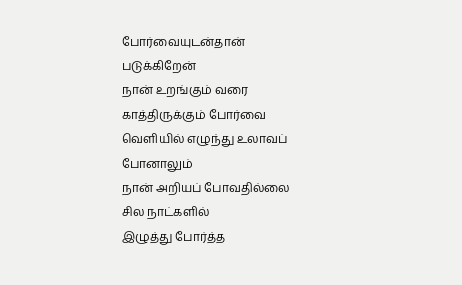போர்வையுடன்தான் படுக்கிறேன்
நான் உறங்கும் வரை
காத்திருக்கும் போர்வை
வெளியில் எழுந்து உலாவப் போனாலும்
நான் அறியப் போவதில்லை
சில நாட்களில்
இழுத்து போர்த்த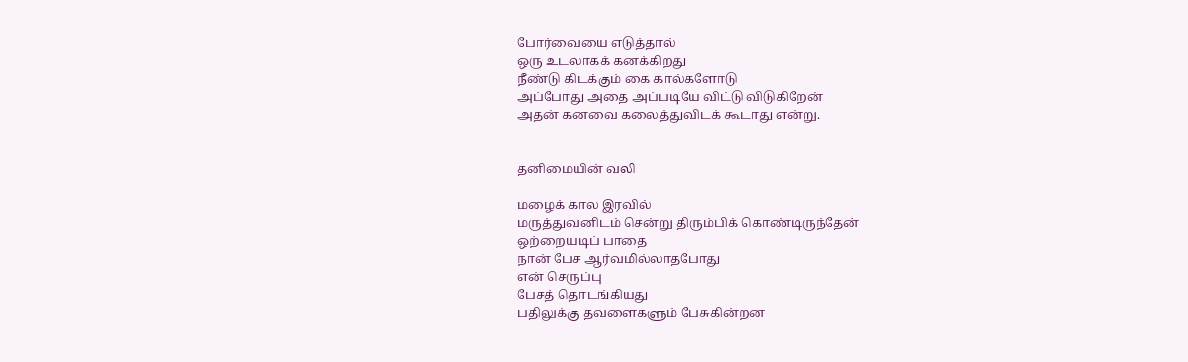போர்வையை எடுத்தால்
ஒரு உடலாகக் கனக்கிறது
நீண்டு கிடக்கும் கை கால்களோடு
அப்போது அதை அப்படியே விட்டு விடுகிறேன்
அதன் கனவை கலைத்துவிடக் கூடாது என்று.


தனிமையின் வலி

மழைக் கால இரவில்
மருத்துவனிடம் சென்று திரும்பிக் கொண்டிருந்தேன்
ஒற்றையடிப் பாதை
நான் பேச ஆர்வமில்லாதபோது
என் செருப்பு
பேசத் தொடங்கியது
பதிலுக்கு தவளைகளும் பேசுகின்றன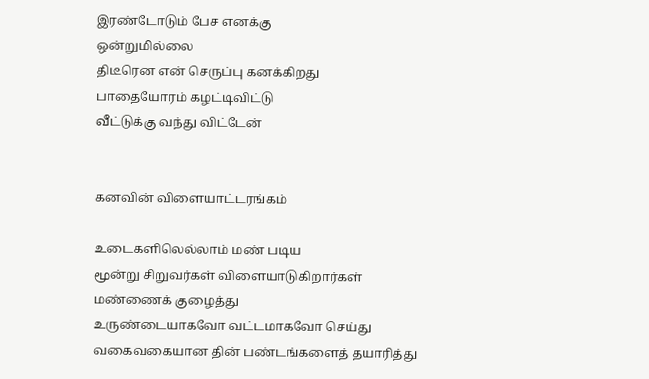இரண்டோடும் பேச எனக்கு
ஒன்றுமில்லை
திடீரென என் செருப்பு கனக்கிறது
பாதையோரம் கழட்டிவிட்டு
வீட்டுக்கு வந்து விட்டேன்


கனவின் விளையாட்டரங்கம்

உடைகளிலெல்லாம் மண் படிய
மூன்று சிறுவர்கள் விளையாடுகிறார்கள்
மண்ணைக் குழைத்து
உருண்டையாகவோ வட்டமாகவோ செய்து
வகைவகையான தின் பண்டங்களைத் தயாரித்து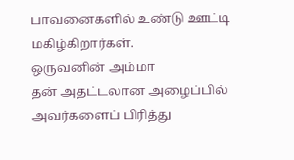பாவனைகளில் உண்டு ஊட்டி மகிழ்கிறார்கள்.
ஒருவனின் அம்மா
தன் அதட்டலான அழைப்பில்
அவர்களைப் பிரித்து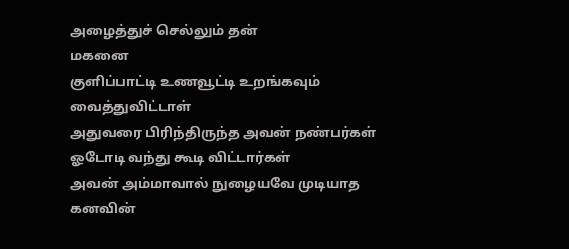அழைத்துச் செல்லும் தன்
மகனை
குளிப்பாட்டி உணவூட்டி உறங்கவும் வைத்துவிட்டாள்
அதுவரை பிரிந்திருந்த அவன் நண்பர்கள்
ஓடோடி வந்து கூடி விட்டார்கள்
அவன் அம்மாவால் நுழையவே முடியாத
கனவின்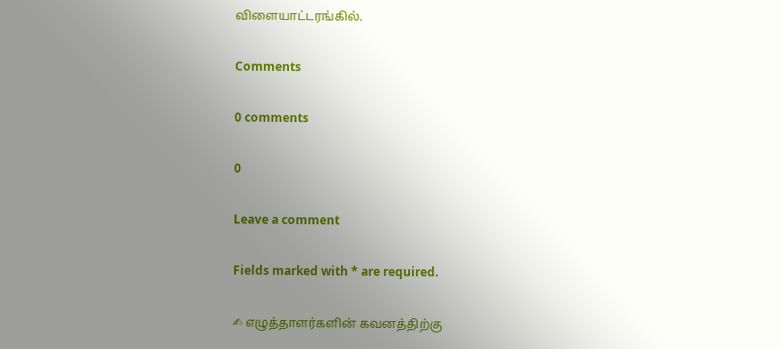விளையாட்டரங்கில்.

Comments

0 comments

0

Leave a comment

Fields marked with * are required.

✍ எழுத்தாளர்களின் கவனத்திற்கு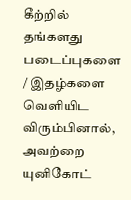கீற்றில் தங்களது படைப்புகளை / இதழ்களை வெளியிட விரும்பினால், அவற்றை யுனிகோட்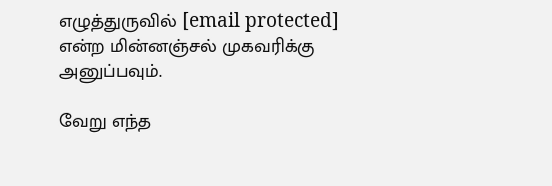எழுத்துருவில் [email protected] என்ற மின்னஞ்சல் முகவரிக்கு அனுப்பவும்.

வேறு எந்த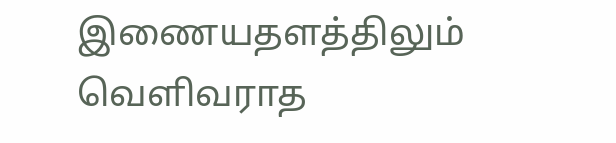இணையதளத்திலும் வெளிவராத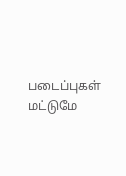படைப்புகள் மட்டுமே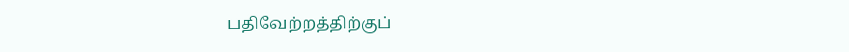பதிவேற்றத்திற்குப்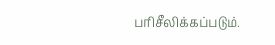பரிசீலிக்கப்படும்.